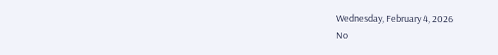Wednesday, February 4, 2026
No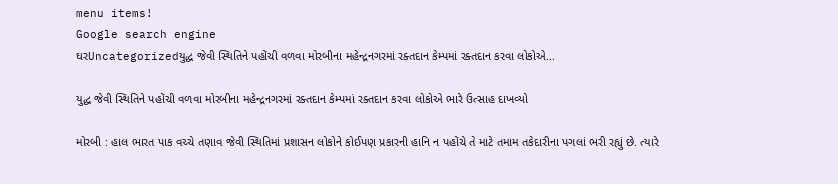menu items!
Google search engine
ઘરUncategorizedયુદ્ધ જેવી સ્થિતિને પહોંચી વળવા મોરબીના મહેન્દ્રનગરમાં રક્તદાન કેમ્પમાં રક્તદાન કરવા લોકોએ...

યુદ્ધ જેવી સ્થિતિને પહોંચી વળવા મોરબીના મહેન્દ્રનગરમાં રક્તદાન કેમ્પમાં રક્તદાન કરવા લોકોએ ભારે ઉત્સાહ દાખવ્યો

મોરબી : હાલ ભારત પાક વચ્ચે તણાવ જેવી સ્થિતિમાં પ્રશાસન લોકોને કોઈપણ પ્રકારની હાનિ ન પહોંચે તે માટે તમામ તકેદારીના પગલાં ભરી રહ્યું છે. ત્યારે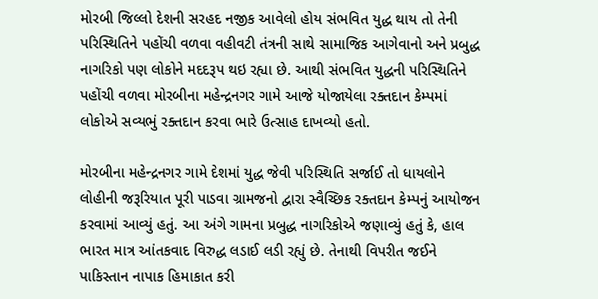મોરબી જિલ્લો દેશની સરહદ નજીક આવેલો હોય સંભવિત યુદ્ધ થાય તો તેની પરિસ્થિતિને પહોંચી વળવા વહીવટી તંત્રની સાથે સામાજિક આગેવાનો અને પ્રબુદ્ધ નાગરિકો પણ લોકોને મદદરૂપ થઇ રહ્યા છે. આથી સંભવિત યુદ્ધની પરિસ્થિતિને પહોંચી વળવા મોરબીના મહેન્દ્રનગર ગામે આજે યોજાયેલા રક્તદાન કેમ્પમાં લોકોએ સવ્યભું રક્તદાન કરવા ભારે ઉત્સાહ દાખવ્યો હતો.

મોરબીના મહેન્દ્રનગર ગામે દેશમાં યુદ્ધ જેવી પરિસ્થિતિ સર્જાઈ તો ધાયલોને લોહીની જરૂરિયાત પૂરી પાડવા ગ્રામજનો દ્વારા સ્વૈચ્છિક રક્તદાન કેમ્પનું આયોજન કરવામાં આવ્યું હતું. આ અંગે ગામના પ્રબુદ્ધ નાગરિકોએ જણાવ્યું હતું કે, હાલ ભારત માત્ર આંતકવાદ વિરુદ્ધ લડાઈ લડી રહ્યું છે. તેનાથી વિપરીત જઈને પાકિસ્તાન નાપાક હિમાકાત કરી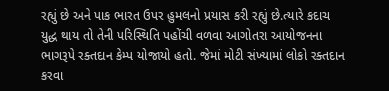રહ્યું છે અને પાક ભારત ઉપર હુમલનો પ્રયાસ કરી રહ્યું છે.ત્યારે કદાચ યુદ્ધ થાય તો તેની પરિસ્થિતિ પહોંચી વળવા આગોતરા આયોજનના ભાગરૂપે રક્તદાન કેમ્પ યોજાયો હતો. જેમાં મોટી સંખ્યામાં લોકો રક્તદાન કરવા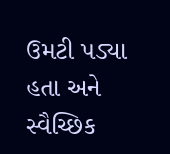ઉમટી પડ્યા હતા અને સ્વૈચ્છિક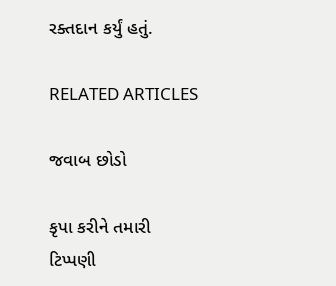રક્તદાન કર્યું હતું.

RELATED ARTICLES

જવાબ છોડો

કૃપા કરીને તમારી ટિપ્પણી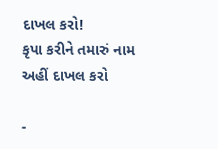દાખલ કરો!
કૃપા કરીને તમારું નામ અહીં દાખલ કરો

-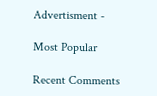Advertisment -

Most Popular

Recent Comments